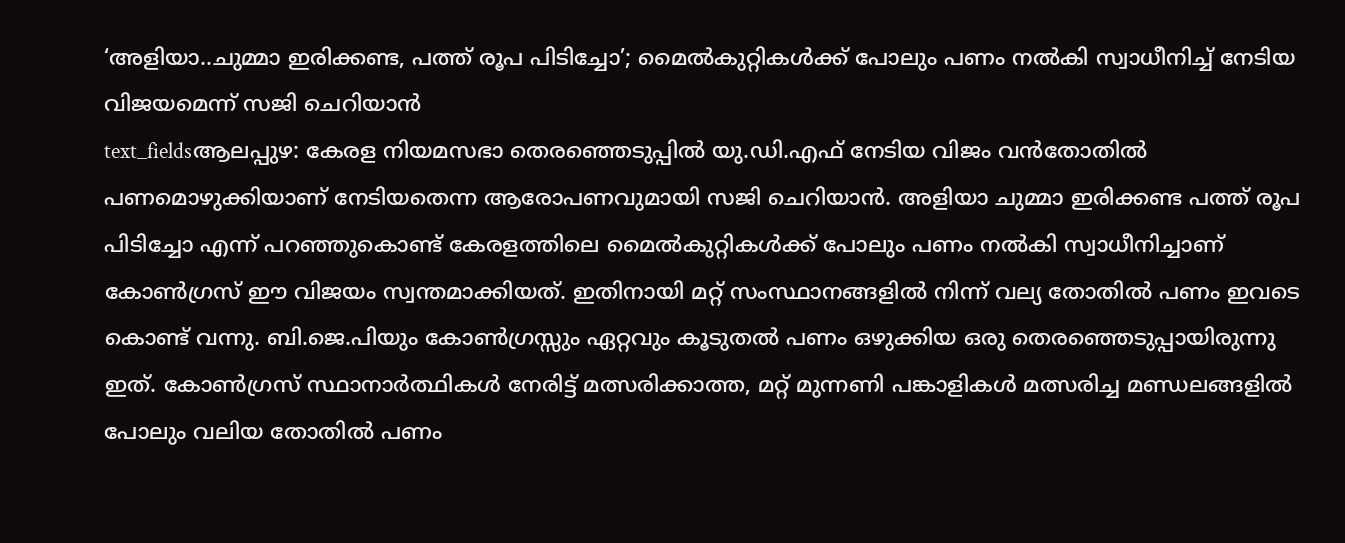‘അളിയാ..ചുമ്മാ ഇരിക്കണ്ട, പത്ത് രൂപ പിടിച്ചോ’; മൈൽകുറ്റികൾക്ക് പോലും പണം നൽകി സ്വാധീനിച്ച് നേടിയ വിജയമെന്ന് സജി ചെറിയാൻ
text_fieldsആലപ്പുഴ: കേരള നിയമസഭാ തെരഞ്ഞെടുപ്പിൽ യു.ഡി.എഫ് നേടിയ വിജം വൻതോതിൽ പണമൊഴുക്കിയാണ് നേടിയതെന്ന ആരോപണവുമായി സജി ചെറിയാൻ. അളിയാ ചുമ്മാ ഇരിക്കണ്ട പത്ത് രൂപ പിടിച്ചോ എന്ന് പറഞ്ഞുകൊണ്ട് കേരളത്തിലെ മൈൽകുറ്റികൾക്ക് പോലും പണം നൽകി സ്വാധീനിച്ചാണ് കോൺഗ്രസ് ഈ വിജയം സ്വന്തമാക്കിയത്. ഇതിനായി മറ്റ് സംസ്ഥാനങ്ങളിൽ നിന്ന് വല്യ തോതിൽ പണം ഇവടെ കൊണ്ട് വന്നു. ബി.ജെ.പിയും കോൺഗ്രസ്സും ഏറ്റവും കൂടുതൽ പണം ഒഴുക്കിയ ഒരു തെരഞ്ഞെടുപ്പായിരുന്നു ഇത്. കോൺഗ്രസ് സ്ഥാനാർത്ഥികൾ നേരിട്ട് മത്സരിക്കാത്ത, മറ്റ് മുന്നണി പങ്കാളികൾ മത്സരിച്ച മണ്ഡലങ്ങളിൽ പോലും വലിയ തോതിൽ പണം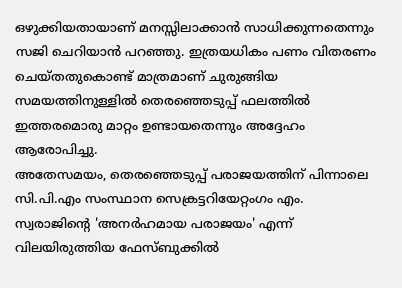ഒഴുക്കിയതായാണ് മനസ്സിലാക്കാൻ സാധിക്കുന്നതെന്നും സജി ചെറിയാൻ പറഞ്ഞു. ഇത്രയധികം പണം വിതരണം ചെയ്തതുകൊണ്ട് മാത്രമാണ് ചുരുങ്ങിയ സമയത്തിനുള്ളിൽ തെരഞ്ഞെടുപ്പ് ഫലത്തിൽ ഇത്തരമൊരു മാറ്റം ഉണ്ടായതെന്നും അദ്ദേഹം ആരോപിച്ചു.
അതേസമയം, തെരഞ്ഞെടുപ്പ് പരാജയത്തിന് പിന്നാലെ സി.പി.എം സംസ്ഥാന സെക്രട്ടറിയേറ്റംഗം എം. സ്വരാജിന്റെ 'അനർഹമായ പരാജയം' എന്ന് വിലയിരുത്തിയ ഫേസ്ബുക്കിൽ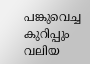പങ്കുവെച്ച കുറിപ്പും വലിയ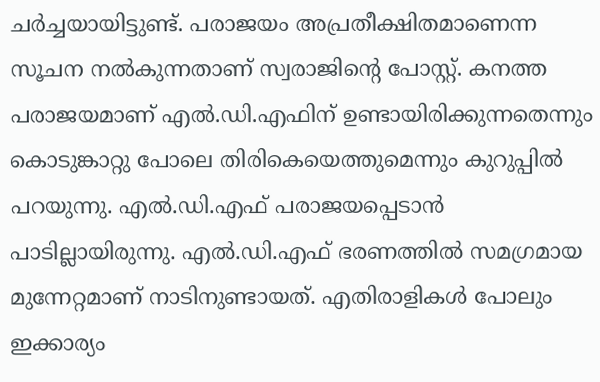ചർച്ചയായിട്ടുണ്ട്. പരാജയം അപ്രതീക്ഷിതമാണെന്ന സൂചന നൽകുന്നതാണ് സ്വരാജിന്റെ പോസ്റ്റ്. കനത്ത പരാജയമാണ് എൽ.ഡി.എഫിന് ഉണ്ടായിരിക്കുന്നതെന്നും കൊടുങ്കാറ്റു പോലെ തിരികെയെത്തുമെന്നും കുറുപ്പിൽ പറയുന്നു. എൽ.ഡി.എഫ് പരാജയപ്പെടാൻ പാടില്ലായിരുന്നു. എൽ.ഡി.എഫ് ഭരണത്തിൽ സമഗ്രമായ മുന്നേറ്റമാണ് നാടിനുണ്ടായത്. എതിരാളികൾ പോലും ഇക്കാര്യം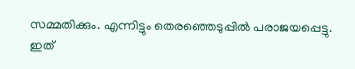സമ്മതിക്കും. എന്നിട്ടും തെരഞ്ഞെടുപ്പിൽ പരാജയപ്പെട്ടു. ഇത്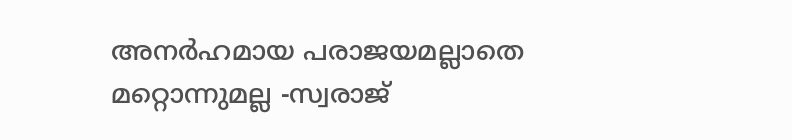അനർഹമായ പരാജയമല്ലാതെ മറ്റൊന്നുമല്ല -സ്വരാജ്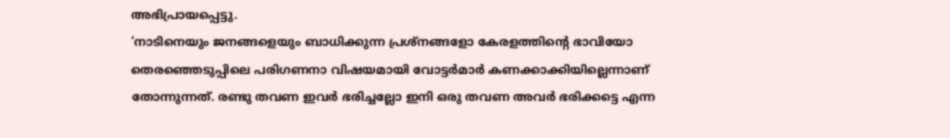അഭിപ്രായപ്പെട്ടു.
‘നാടിനെയും ജനങ്ങളെയും ബാധിക്കുന്ന പ്രശ്നങ്ങളോ കേരളത്തിന്റെ ഭാവിയോ തെരഞ്ഞെടുപ്പിലെ പരിഗണനാ വിഷയമായി വോട്ടർമാർ കണക്കാക്കിയില്ലെന്നാണ് തോന്നുന്നത്. രണ്ടു തവണ ഇവർ ഭരിച്ചല്ലോ ഇനി ഒരു തവണ അവർ ഭരിക്കട്ടെ എന്ന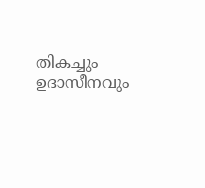തികച്ചും ഉദാസീനവും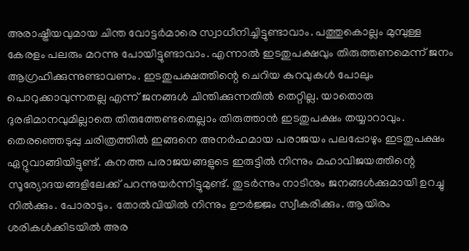അരാഷ്ട്രീയവുമായ ചിന്ത വോട്ടർമാരെ സ്വാധീനിച്ചിട്ടുണ്ടാവാം. പത്തുകൊല്ലം മുമ്പുള്ള കേരളം പലരും മറന്നു പോയിട്ടുണ്ടാവാം. എന്നാൽ ഇടതുപക്ഷവും തിരുത്തണമെന്ന് ജനം ആഗ്രഹിക്കുന്നുണ്ടാവണം. ഇടതുപക്ഷത്തിന്റെ ചെറിയ കുറവുകൾ പോലും പൊറുക്കാവുന്നതല്ല എന്ന് ജനങ്ങൾ ചിന്തിക്കുന്നതിൽ തെറ്റില്ല. യാതൊരു ദുരഭിമാനവുമില്ലാതെ തിരുത്തേണ്ടതെല്ലാം തിരുത്താൻ ഇടതുപക്ഷം തയ്യാറാവും. തെരഞ്ഞെടുപ്പു ചരിത്രത്തിൽ ഇങ്ങനെ അനർഹമായ പരാജയം പലപ്പോഴും ഇടതുപക്ഷം ഏറ്റുവാങ്ങിയിട്ടുണ്ട്. കനത്ത പരാജയങ്ങളുടെ ഇരുട്ടിൽ നിന്നും മഹാവിജയത്തിന്റെ സൂര്യോദയങ്ങളിലേക്ക് പറന്നുയർന്നിട്ടുമുണ്ട്. തുടർന്നും നാടിനും ജനങ്ങൾക്കുമായി ഉറച്ചു നിൽക്കും. പോരാടും. തോൽവിയിൽ നിന്നും ഊർജ്ജം സ്വീകരിക്കും. ആയിരം ശരികൾക്കിടയിൽ അര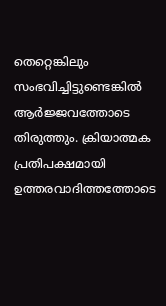തെറ്റെങ്കിലും സംഭവിച്ചിട്ടുണ്ടെങ്കിൽ ആർജ്ജവത്തോടെ തിരുത്തും. ക്രിയാത്മക പ്രതിപക്ഷമായി ഉത്തരവാദിത്തത്തോടെ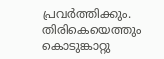പ്രവർത്തിക്കും. തിരികെയെത്തും കൊടുങ്കാറ്റു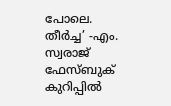പോലെ. തീർച്ച’ -എം. സ്വരാജ് ഫേസ്ബുക് കുറിപ്പിൽ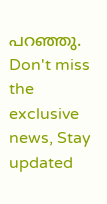പറഞ്ഞു.
Don't miss the exclusive news, Stay updated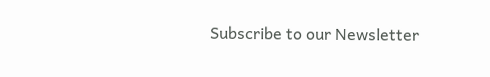Subscribe to our Newsletter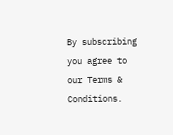By subscribing you agree to our Terms & Conditions.